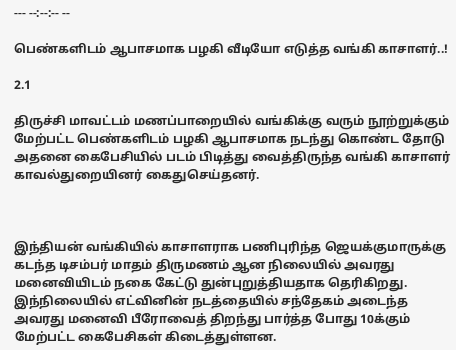--- --:--:-- --

பெண்களிடம் ஆபாசமாக பழகி வீடியோ எடுத்த வங்கி காசாளர்..!

2.1

திருச்சி மாவட்டம் மணப்பாறையில் வங்கிக்கு வரும் நூற்றுக்கும் மேற்பட்ட பெண்களிடம் பழகி ஆபாசமாக நடந்து கொண்ட தோடு அதனை கைபேசியில் படம் பிடித்து வைத்திருந்த வங்கி காசாளர் காவல்துறையினர் கைதுசெய்தனர்.



இந்தியன் வங்கியில் காசாளராக பணிபுரிந்த ஜெயக்குமாருக்கு கடந்த டிசம்பர் மாதம் திருமணம் ஆன நிலையில் அவரது மனைவியிடம் நகை கேட்டு துன்புறுத்தியதாக தெரிகிறது. இந்நிலையில் எட்வினின் நடத்தையில் சந்தேகம் அடைந்த அவரது மனைவி பீரோவைத் திறந்து பார்த்த போது 10க்கும் மேற்பட்ட கைபேசிகள் கிடைத்துள்ளன.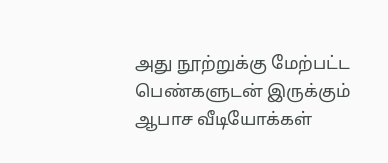அது நூற்றுக்கு மேற்பட்ட பெண்களுடன் இருக்கும் ஆபாச வீடியோக்கள்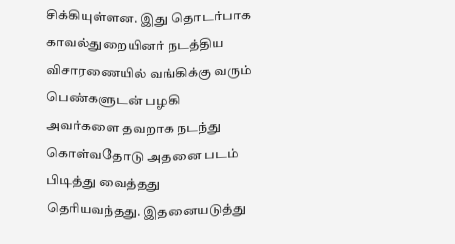சிக்கியுள்ளன. இது தொடர்பாக காவல்துறையினர் நடத்திய விசாரணையில் வங்கிக்கு வரும் பெண்களுடன் பழகி அவர்களை தவறாக நடந்து கொள்வதோடு அதனை படம் பிடித்து வைத்தது தெரியவந்தது. இதனையடுத்து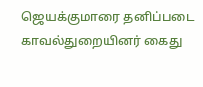ஜெயக்குமாரை தனிப்படை காவல்துறையினர் கைது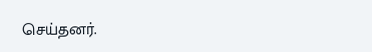செய்தனர்.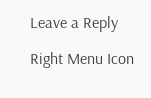Leave a Reply

Right Menu Icon